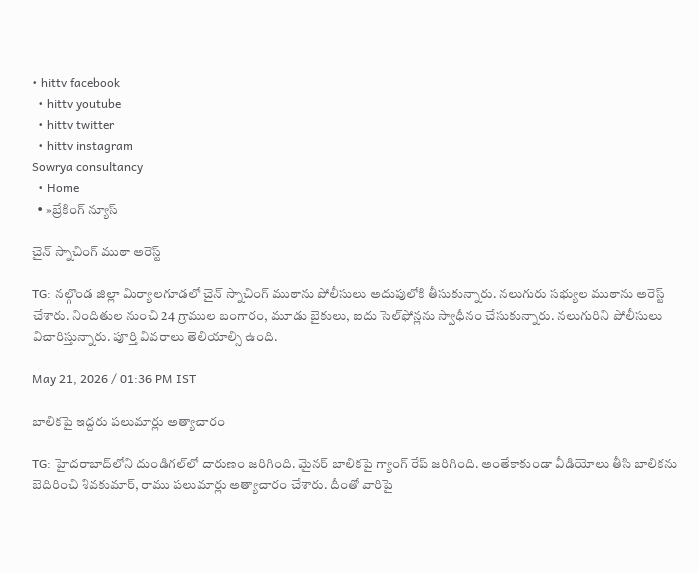• hittv facebook
  • hittv youtube
  • hittv twitter
  • hittv instagram
Sowrya consultancy
  • Home
  • »బ్రేకింగ్ న్యూస్

చైన్ స్నాచింగ్ ముఠా అరెస్ట్

TG: నల్గొండ జిల్లా మిర్యాలగూడలో చైన్ స్నాచింగ్ ముఠాను పోలీసులు అదుపులోకి తీసుకున్నారు. నలుగురు సభ్యుల ముఠాను అరెస్ట్ చేశారు. నిందితుల నుంచి 24 గ్రాముల బంగారం, మూడు బైకులు, ఐదు సెల్‌ఫోన్లను స్వాధీనం చేసుకున్నారు. నలుగురిని పోలీసులు విచారిస్తున్నారు. పూర్తి వివరాలు తెలియాల్సి ఉంది.

May 21, 2026 / 01:36 PM IST

బాలికపై ఇద్దరు పలుమార్లు అత్యాచారం

TG: హైదరాబాద్‌లోని దుండిగల్‌లో దారుణం జరిగింది. మైనర్ బాలికపై గ్యాంగ్ రేప్ జరిగింది. అంతేకాకుండా వీడియోలు తీసి బాలికను బెదిరించి శివకుమార్, రాము పలుమార్లు అత్యాచారం చేశారు. దీంతో వారిపై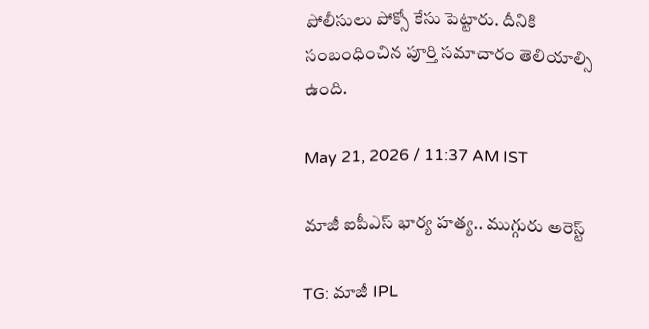పోలీసులు పోక్సో కేసు పెట్టారు. దీనికి సంబంధించిన పూర్తి సమాచారం తెలియాల్సి ఉంది.

May 21, 2026 / 11:37 AM IST

మాజీ ఐపీఎస్ భార్య హత్య.. ముగ్గురు అరెస్ట్

TG: మాజీ IPL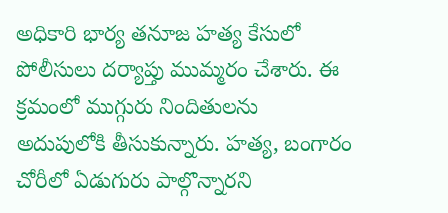అధికారి భార్య తనూజ హత్య కేసులో పోలీసులు దర్యాప్తు ముమ్మరం చేశారు. ఈ క్రమంలో ముగ్గురు నిందితులను అదుపులోకి తీసుకున్నారు. హత్య, బంగారం చోరీలో ఏడుగురు పాల్గొన్నారని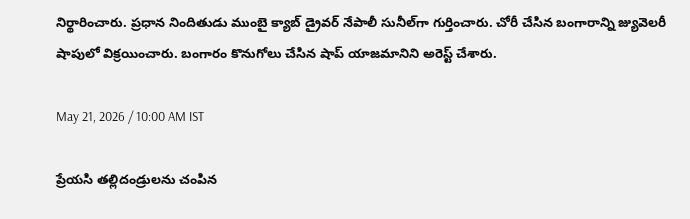నిర్థారించారు. ప్రధాన నిందితుడు ముంబై క్యాబ్ డ్రైవర్ నేపాలీ సునీల్‌గా గుర్తించారు. చోరీ చేసిన బంగారాన్ని జ్యువెలరీ షాపులో విక్రయించారు. బంగారం కొనుగోలు చేసిన షాప్ యాజమానిని అరెస్ట్ చేశారు.

May 21, 2026 / 10:00 AM IST

ప్రేయసి తల్లిదండ్రులను చంపిన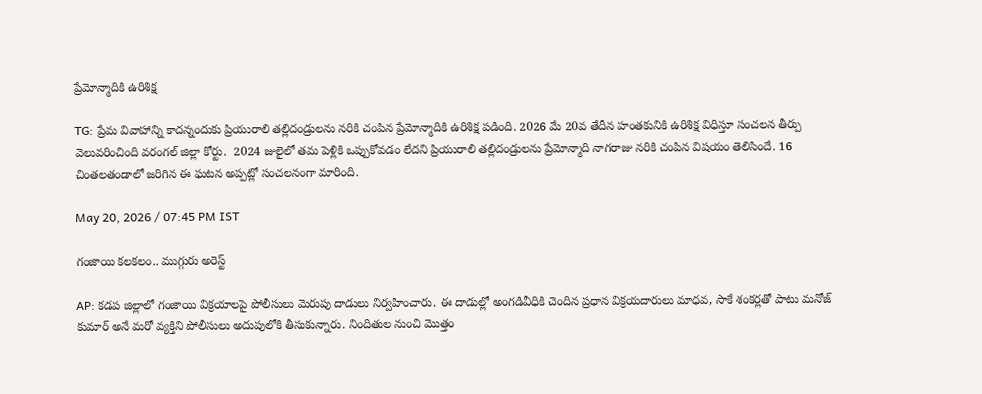ప్రేమోన్మాదికి ఉరిశిక్ష

TG: ప్రేమ వివాహాన్ని కాదన్నందుకు ప్రియురాలి తల్లిదండ్రులను నరికి చంపిన ప్రేమోన్మాదికి ఉరిశిక్ష పడింది. 2026 మే 20వ తేదీన హంతకునికి ఉరిశిక్ష విధిస్తూ సంచలన తీర్పు వెలువరించింది వరంగల్ జిల్లా కోర్టు.  2024 జులైలో తమ పెళ్లికి ఒప్పుకోవడం లేదని ప్రియురాలి తల్లిదండ్రులను ప్రేమోన్మాది నాగరాజు నరికి చంపిన విషయం తెలిసిందే. 16 చింతలతండాలో జరిగిన ఈ ఘటన అప్పట్లో సంచలనంగా మారింది.

May 20, 2026 / 07:45 PM IST

గంజాయి కలకలం.. ముగ్గురు అరెస్ట్

AP: కడప జిల్లాలో గంజాయి విక్రయాలపై పోలీసులు మెరుపు దాడులు నిర్వహించారు. ఈ దాడుల్లో అంగడివీధికి చెందిన ప్రధాన విక్రయదారులు మాధవ, సాకే శంకర్లతో పాటు మనోజ్ కుమార్ అనే మరో వ్యక్తిని పోలీసులు అదుపులోకి తీసుకున్నారు. నిందితుల నుంచి మొత్తం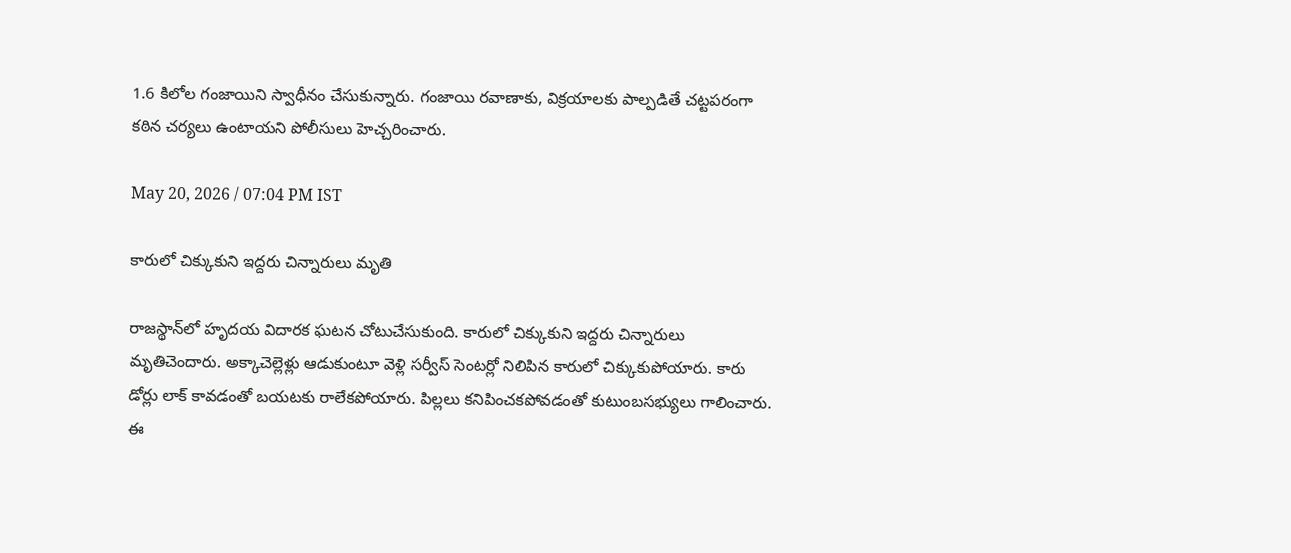1.6 కిలోల గంజాయిని స్వాధీనం చేసుకున్నారు. గంజాయి రవాణాకు, విక్రయాలకు పాల్పడితే చట్టపరంగా కఠిన చర్యలు ఉంటాయని పోలీసులు హెచ్చరించారు.

May 20, 2026 / 07:04 PM IST

కారులో చిక్కుకుని ఇద్దరు చిన్నారులు మృతి

రాజస్థాన్‌లో హృదయ విదారక ఘటన చోటుచేసుకుంది. కారులో చిక్కుకుని ఇద్దరు చిన్నారులు మృతిచెందారు. అక్కాచెల్లెళ్లు ఆడుకుంటూ వెళ్లి సర్వీస్ సెంటర్లో నిలిపిన కారులో చిక్కుకుపోయారు. కారు డోర్లు లాక్ కావడంతో బయటకు రాలేకపోయారు. పిల్లలు కనిపించకపోవడంతో కుటుంబసభ్యులు గాలించారు. ఈ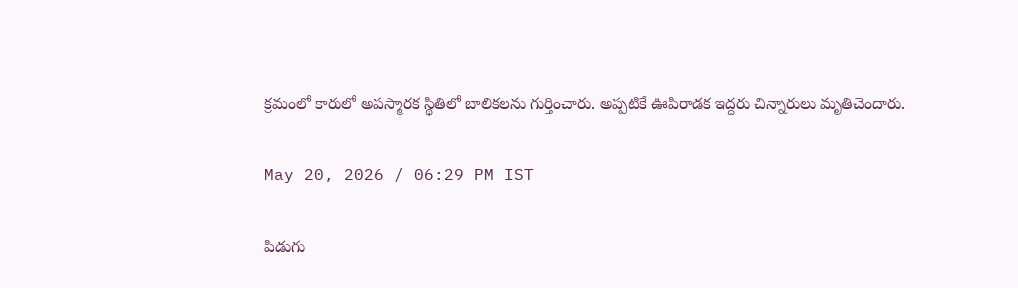క్రమంలో కారులో అపస్మారక స్థితిలో బాలికలను గుర్తించారు. అప్పటికే ఊపిరాడక ఇద్దరు చిన్నారులు మృతిచెందారు.

May 20, 2026 / 06:29 PM IST

పిడుగు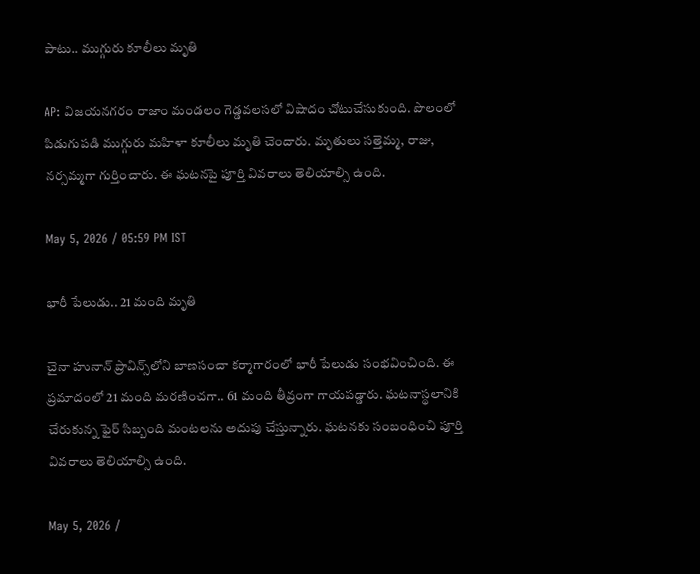పాటు.. ముగ్గురు కూలీలు మృతి

AP: విజయనగరం రాజాం మండలం గెడ్డవలసలో విషాదం చోటుచేసుకుంది. పొలంలో పిడుగుపడి ముగ్గురు మహిళా కూలీలు మృతి చెందారు. మృతులు సత్తెమ్మ, రాజు, నర్సమ్మగా గుర్తించారు. ఈ ఘటనపై పూర్తి వివరాలు తెలియాల్సి ఉంది.

May 5, 2026 / 05:59 PM IST

భారీ పేలుడు.. 21 మంది మృతి

చైనా హునాన్ ప్రావిన్స్‌లోని బాణసంచా కర్మాగారంలో భారీ పేలుడు సంభవించింది. ఈ ప్రమాదంలో 21 మంది మరణించగా.. 61 మంది తీవ్రంగా గాయపడ్డారు. ఘటనాస్థలానికి చేరుకున్న ఫైర్ సిబ్బంది మంటలను అదుపు చేస్తున్నారు. ఘటనకు సంబంధించి పూర్తి వివరాలు తెలియాల్సి ఉంది.

May 5, 2026 /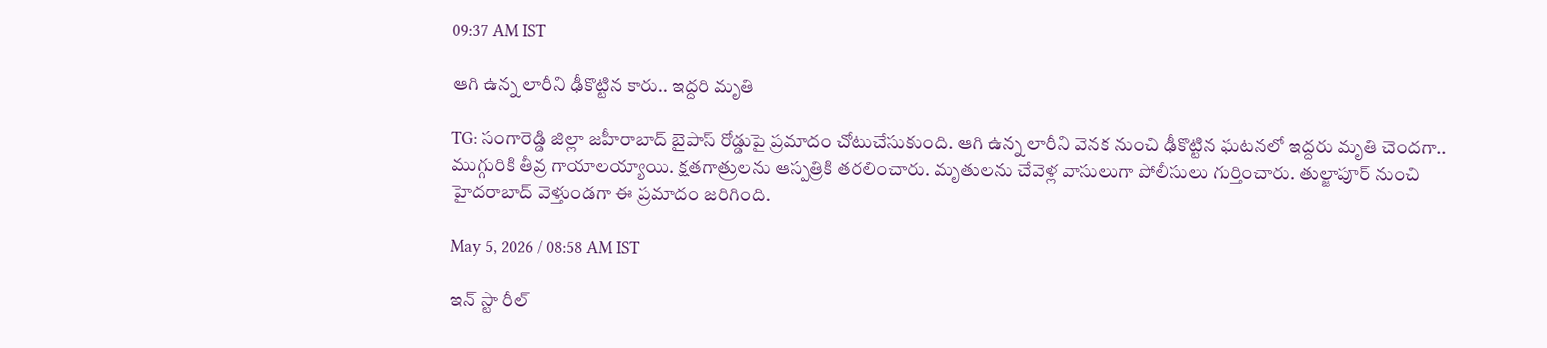09:37 AM IST

ఆగి ఉన్న లారీని ఢీకొట్టిన కారు.. ఇద్దరి మృతి

TG: సంగారెడ్డి జిల్లా జహీరాబాద్ బైపాస్ రోడ్డుపై ప్రమాదం చోటుచేసుకుంది. ఆగి ఉన్న లారీని వెనక నుంచి ఢీకొట్టిన ఘటనలో ఇద్దరు మృతి చెందగా.. ముగ్గురికి తీవ్ర గాయాలయ్యాయి. క్షతగాత్రులను ఆస్పత్రికి తరలించారు. మృతులను చేవెళ్ల వాసులుగా పోలీసులు గుర్తించారు. తుల్జాపూర్ నుంచి హైదరాబాద్ వెళ్తుండగా ఈ ప్రమాదం జరిగింది.

May 5, 2026 / 08:58 AM IST

ఇన్ స్టా రీల్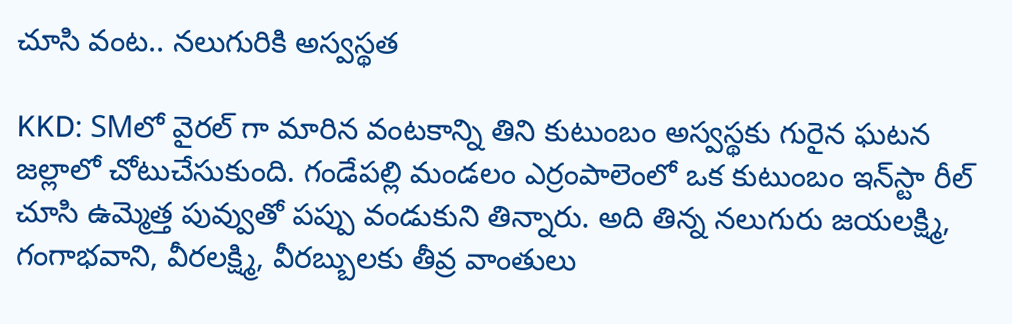చూసి వంట.. నలుగురికి అస్వస్థత

KKD: SMలో వైరల్ గా మారిన వంటకాన్ని తిని కుటుంబం అస్వస్థకు గురైన ఘటన జల్లాలో చోటుచేసుకుంది. గండేపల్లి మండలం ఎర్రంపాలెంలో ఒక కుటుంబం ఇన్‌స్టా రీల్ చూసి ఉమ్మెత్త పువ్వుతో పప్పు వండుకుని తిన్నారు. అది తిన్న నలుగురు జయలక్ష్మి, గంగాభవాని, వీరలక్ష్మి, వీరబ్బులకు తీవ్ర వాంతులు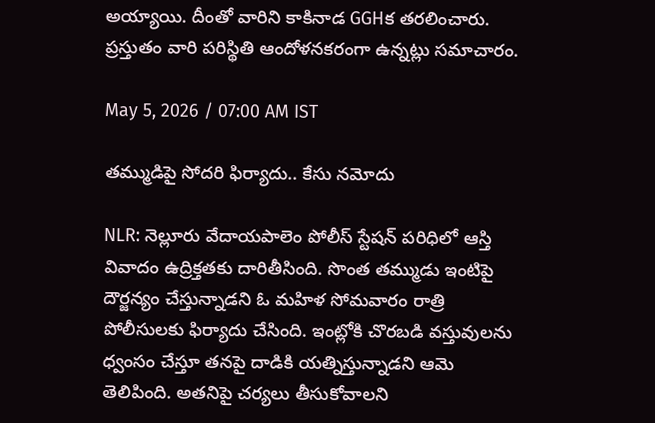అయ్యాయి. దీంతో వారిని కాకినాడ GGHక తరలించారు. ప్రస్తుతం వారి పరిస్థితి ఆందోళనకరంగా ఉన్నట్లు సమాచారం.

May 5, 2026 / 07:00 AM IST

తమ్ముడిపై సోదరి ఫిర్యాదు.. కేసు నమోదు

NLR: నెల్లూరు వేదాయపాలెం పోలీస్ స్టేషన్ పరిధిలో ఆస్తి వివాదం ఉద్రిక్తతకు దారితీసింది. సొంత తమ్ముడు ఇంటిపై దౌర్జన్యం చేస్తున్నాడని ఓ మహిళ సోమవారం రాత్రి పోలీసులకు ఫిర్యాదు చేసింది. ఇంట్లోకి చొరబడి వస్తువులను ధ్వంసం చేస్తూ తనపై దాడికి యత్నిస్తున్నాడని ఆమె తెలిపింది. అతనిపై చర్యలు తీసుకోవాలని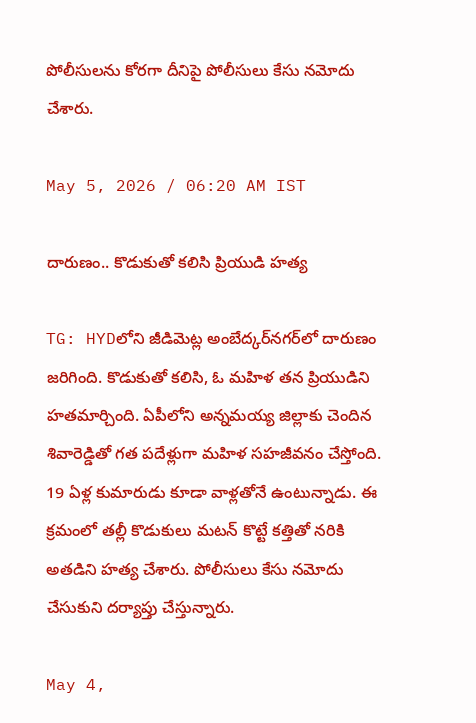పోలీసులను కోరగా దీనిపై పోలీసులు కేసు నమోదు చేశారు.

May 5, 2026 / 06:20 AM IST

దారుణం.. కొడుకుతో కలిసి ప్రియుడి హత్య

TG: HYDలోని జీడిమెట్ల అంబేద్కర్‌నగర్‌లో దారుణం జరిగింది. కొడుకుతో కలిసి, ఓ మహిళ తన ప్రియుడిని హతమార్చింది. ఏపీలోని అన్నమయ్య జిల్లాకు చెందిన శివారెడ్డితో గత పదేళ్లుగా మహిళ సహజీవనం చేస్తోంది. 19 ఏళ్ల కుమారుడు కూడా వాళ్లతోనే ఉంటున్నాడు. ఈ క్రమంలో తల్లీ కొడుకులు మటన్ కొట్టే కత్తితో నరికి అతడిని హత్య చేశారు. పోలీసులు కేసు నమోదు చేసుకుని దర్యాప్తు చేస్తున్నారు.

May 4,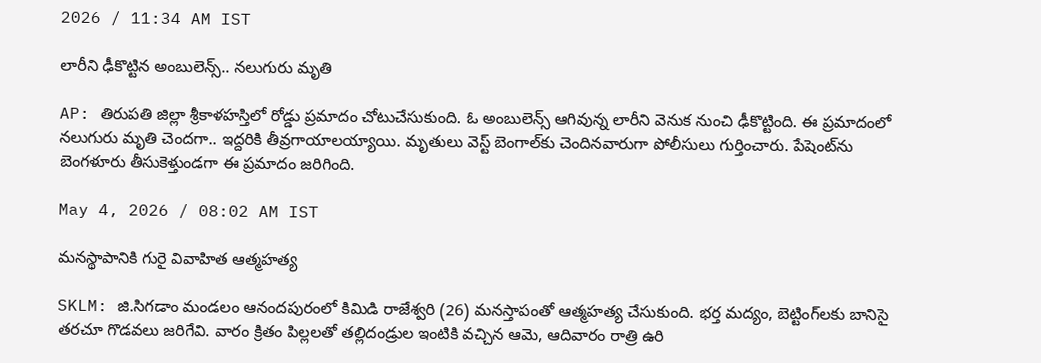2026 / 11:34 AM IST

లారీని ఢీకొట్టిన అంబులెన్స్.. నలుగురు మృతి

AP: తిరుపతి జిల్లా శ్రీకాళహస్తిలో రోడ్డు ప్రమాదం చోటుచేసుకుంది. ఓ అంబులెన్స్ ఆగివున్న లారీని వెనుక నుంచి ఢీకొట్టింది. ఈ ప్రమాదంలో నలుగురు మృతి చెందగా.. ఇద్దరికి తీవ్రగాయాలయ్యాయి. మృతులు వెస్ట్ బెంగాల్‌కు చెందినవారుగా పోలీసులు గుర్తించారు. పేషెంట్‌ను బెంగళూరు తీసుకెళ్తుండగా ఈ ప్రమాదం జరిగింది.

May 4, 2026 / 08:02 AM IST

మనస్థాపానికి గురై వివాహిత ఆత్మహత్య

SKLM: జి.సిగడాం మండలం ఆనందపురంలో కిమిడి రాజేశ్వరి (26) మనస్తాపంతో ఆత్మహత్య చేసుకుంది. భర్త మద్యం, బెట్టింగ్‌లకు బానిసై తరచూ గొడవలు జరిగేవి. వారం క్రితం పిల్లలతో తల్లిదండ్రుల ఇంటికి వచ్చిన ఆమె, ఆదివారం రాత్రి ఉరి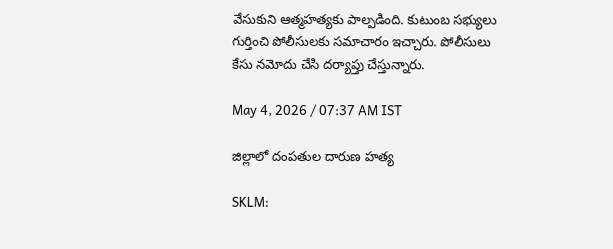వేసుకుని ఆత్మహత్యకు పాల్పడింది. కుటుంబ సభ్యులు గుర్తించి పోలీసులకు సమాచారం ఇచ్చారు. పోలీసులు కేసు నమోదు చేసి దర్యాప్తు చేస్తున్నారు.

May 4, 2026 / 07:37 AM IST

జిల్లాలో దంపతుల దారుణ హత్య

SKLM: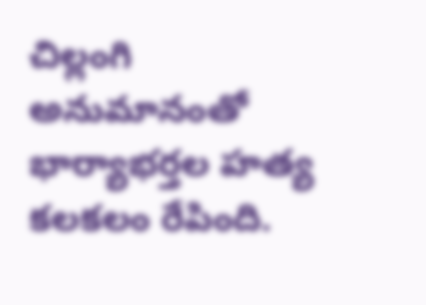చిల్లంగి అనుమానంతో భార్యాభర్తల హత్య కలకలం రేపింది.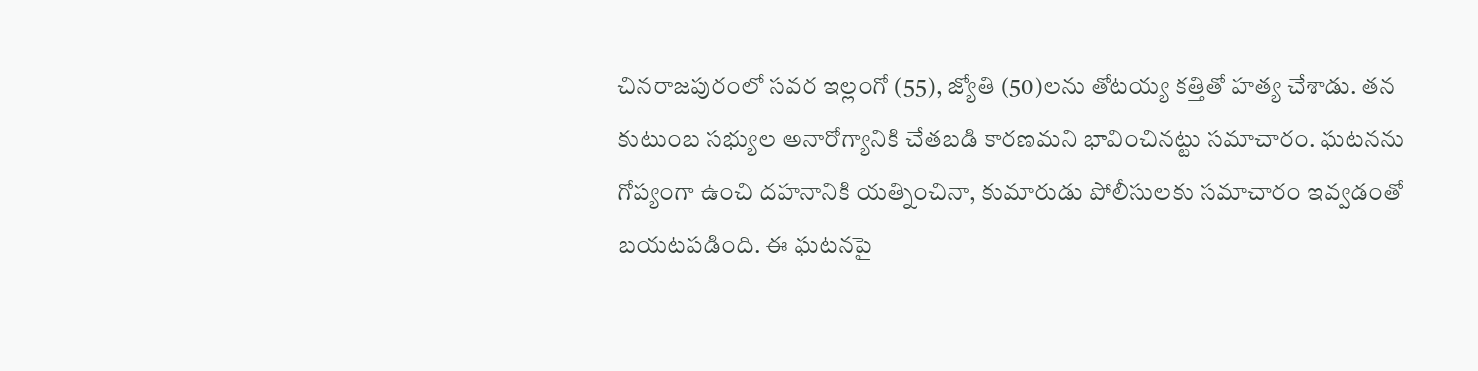చినరాజపురంలో సవర ఇల్లంగో (55), జ్యోతి (50)లను తోటయ్య కత్తితో హత్య చేశాడు. తన కుటుంబ సభ్యుల అనారోగ్యానికి చేతబడి కారణమని భావించినట్టు సమాచారం. ఘటనను గోప్యంగా ఉంచి దహనానికి యత్నించినా, కుమారుడు పోలీసులకు సమాచారం ఇవ్వడంతో బయటపడింది. ఈ ఘటనపై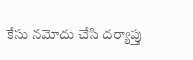కేసు నమోదు చేసి దర్యాప్తు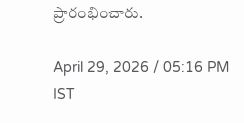ప్రారంభించారు.

April 29, 2026 / 05:16 PM IST